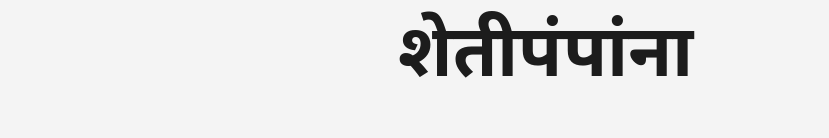शेतीपंपांना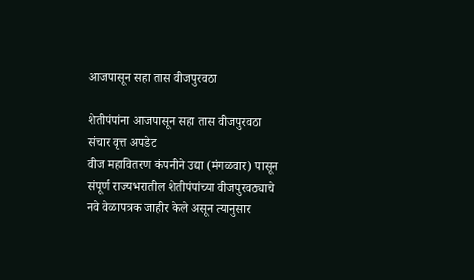आजपासून सहा तास वीजपुरवठा

शेतीपंपांना आजपासून सहा तास वीजपुरवठा
संचार वृत्त अपडेट
वीज महावितरण कंपनीने उद्या (मंगळवार) पासून संपूर्ण राज्यभरातील शेतीपंपांच्या वीजपुरवठ्याचे नवे वेळापत्रक जाहीर केले असून त्यानुसार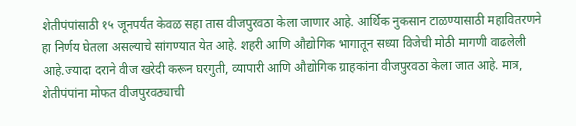शेतीपंपांसाठी १५ जूनपर्यंत केवळ सहा तास वीजपुरवठा केला जाणार आहे. आर्थिक नुकसान टाळण्यासाठी महावितरणने हा निर्णय घेतला असल्याचे सांगण्यात येत आहे. शहरी आणि औद्योगिक भागातून सध्या विजेची मोठी मागणी वाढलेली आहे.ज्यादा दराने वीज खरेदी करून घरगुती, व्यापारी आणि औद्योगिक ग्राहकांना वीजपुरवठा केला जात आहे. मात्र, शेतीपंपांना मोफत वीजपुरवठ्याची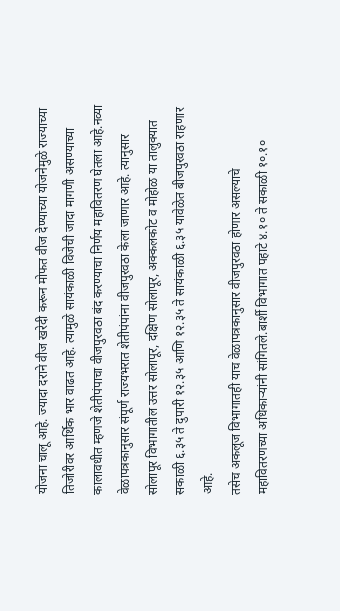योजना चालू आहे. ज्यादा दराने वीज खरेदी करून मोफत वीज देण्याच्या योजनेमुळे राज्याच्या तिजोरीवर आर्थिक भार वाढत आहे. त्यामुळे सायंकाळी विजेची जादा मागणी असण्याच्या कालावधीत म्हणजे शेतीपंपाचा वीजपुरवठा बंद करण्याचा निर्णय महावितरण घेतला आहे.नव्या वेळापत्रकानुसार संपूर्ण राज्यभरात शेतीपंपांना वीजपुरवठा केला जाणार आहे. त्यानुसार सोलापूर विभागातील उत्तर सोलापूर, दक्षिण सोलापूर, अक्कलकोट व मोहोळ या तालुक्यात सकाळी ६.३५ ते दुपारी १२.३५ आणि १२.३५ ते सायंकाळी ६.३५ यावेळेत बीजपुरवठा राहणार आहे.
तसेच अकलूज विभागातही याच वेळापत्रकानुसार वीजपुरवठा होणार असल्याचे महावितरणच्या अधिकाऱ्यांनी सांगितले.बार्शी विभागात पहाटे ४.१० ते सकाळी १०.१०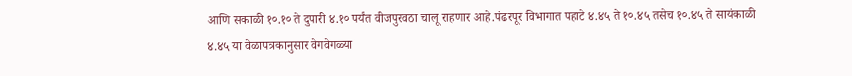आणि सकाळी १०.१० ते दुपारी ४.१० पर्यंत वीजपुरवठा चालू राहणार आहे.पंढरपूर विभागात पहाटे ४.४५ ते १०.४५ तसेच १०.४५ ते सायंकाळी ४.४५ या वेळापत्रकानुसार वेगवेगळ्या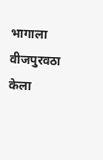भागाला वीजपुरवठा केला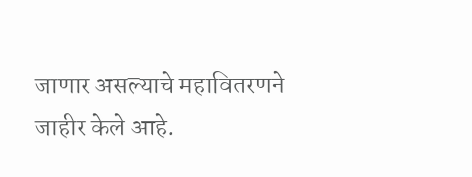जाणार असल्याचे महावितरणने जाहीर केले आहे.